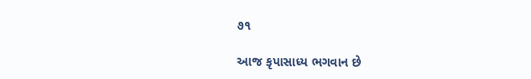૭૧

આજ કૃપાસાધ્ય ભગવાન છે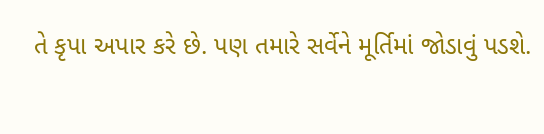તે કૃપા અપાર કરે છે. પણ તમારે સર્વેને મૂર્તિમાં જોડાવું પડશે.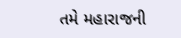તમે મહારાજની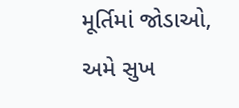મૂર્તિમાં જોડાઓ, અમે સુખ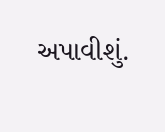અપાવીશું.